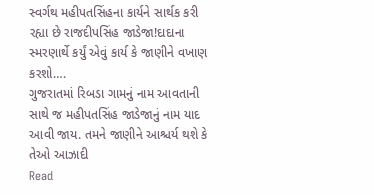સ્વર્ગથ મહીપતસિંહના કાર્યને સાર્થક કરી રહ્યા છે રાજદીપસિંહ જાડેજા!દાદાના સ્મરણાર્થે કર્યું એવું કાર્ય કે જાણીને વખાણ કરશો….
ગુજરાતમાં રિબડા ગામનું નામ આવતાની સાથે જ મહીપતસિંહ જાડેજાનું નામ યાદ આવી જાય. તમને જાણીને આશ્ચર્ય થશે કે તેઓ આઝાદી
Read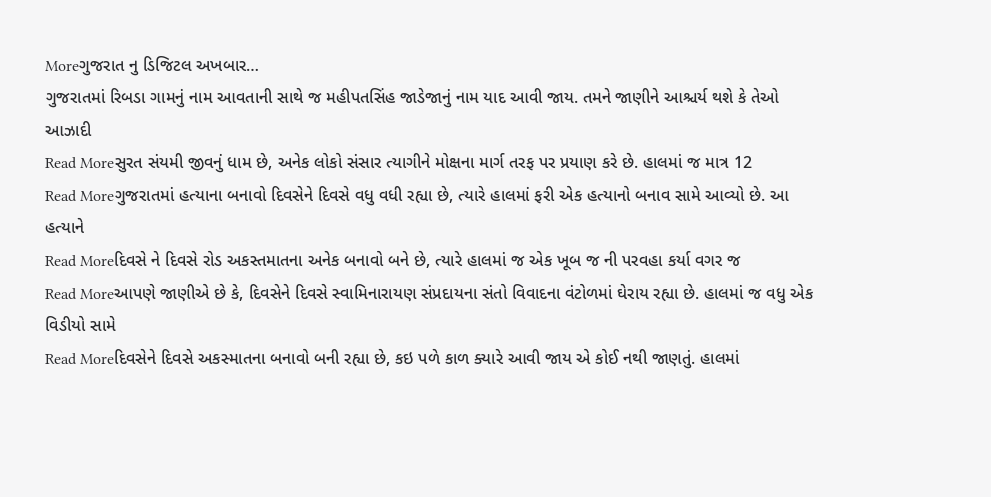Moreગુજરાત નુ ડિજિટલ અખબાર…
ગુજરાતમાં રિબડા ગામનું નામ આવતાની સાથે જ મહીપતસિંહ જાડેજાનું નામ યાદ આવી જાય. તમને જાણીને આશ્ચર્ય થશે કે તેઓ આઝાદી
Read Moreસુરત સંયમી જીવનું ધામ છે, અનેક લોકો સંસાર ત્યાગીને મોક્ષના માર્ગ તરફ પર પ્રયાણ કરે છે. હાલમાં જ માત્ર 12
Read Moreગુજરાતમાં હત્યાના બનાવો દિવસેને દિવસે વધુ વધી રહ્યા છે, ત્યારે હાલમાં ફરી એક હત્યાનો બનાવ સામે આવ્યો છે. આ હત્યાને
Read Moreદિવસે ને દિવસે રોડ અકસ્તમાતના અનેક બનાવો બને છે, ત્યારે હાલમાં જ એક ખૂબ જ ની પરવહા કર્યા વગર જ
Read Moreઆપણે જાણીએ છે કે, દિવસેને દિવસે સ્વામિનારાયણ સંપ્રદાયના સંતો વિવાદના વંટોળમાં ઘેરાય રહ્યા છે. હાલમાં જ વધુ એક વિડીયો સામે
Read Moreદિવસેને દિવસે અકસ્માતના બનાવો બની રહ્યા છે, કઇ પળે કાળ ક્યારે આવી જાય એ કોઈ નથી જાણતું. હાલમાં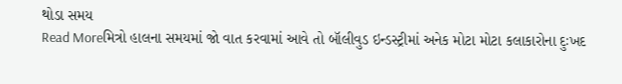થોડા સમય
Read Moreમિત્રો હાલના સમયમાં જો વાત કરવામાં આવે તો બૉલીવુડ ઇન્ડસ્ટ્રીમાં અનેક મોટા મોટા કલાકારોના દુઃખદ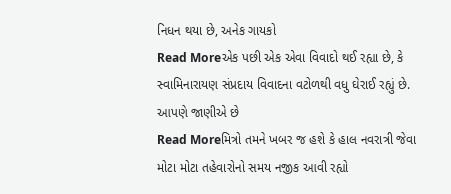નિધન થયા છે, અનેક ગાયકો
Read Moreએક પછી એક એવા વિવાદો થઈ રહ્યા છે, કે સ્વામિનારાયણ સંપ્રદાય વિવાદના વટોળથી વધુ ઘેરાઈ રહ્યું છે. આપણે જાણીએ છે
Read Moreમિત્રો તમને ખબર જ હશે કે હાલ નવરાત્રી જેવા મોટા મોટા તહેવારોનો સમય નજીક આવી રહ્યો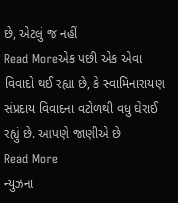છે, એટલું જ નહીં
Read Moreએક પછી એક એવા વિવાદો થઈ રહ્યા છે, કે સ્વામિનારાયણ સંપ્રદાય વિવાદના વટોળથી વધુ ઘેરાઈ રહ્યું છે. આપણે જાણીએ છે
Read More
ન્યુઝના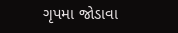ગૃપમા જોડાવા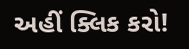અહીં ક્લિક કરો!